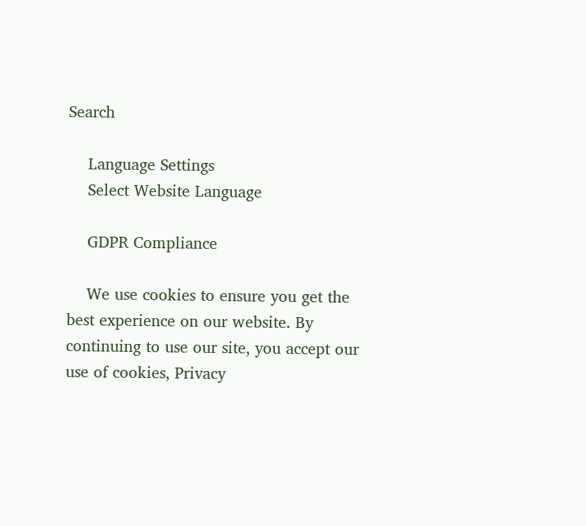Search

    Language Settings
    Select Website Language

    GDPR Compliance

    We use cookies to ensure you get the best experience on our website. By continuing to use our site, you accept our use of cookies, Privacy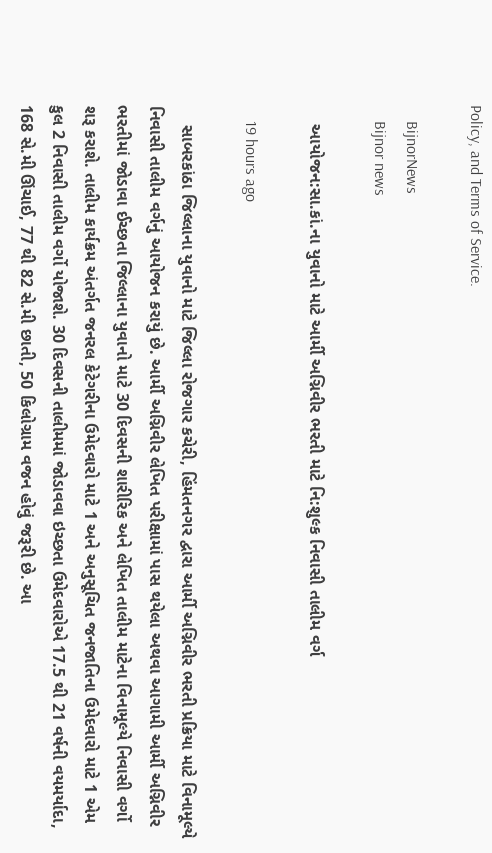Policy, and Terms of Service.

    BijnorNews
    Bijnor news

    આયોજન:સા.કાં.ના યુવાનો માટે આર્મી અગ્નિવીર ભરતી માટે નિ:શુલ્ક નિવાસી તાલીમ વર્ગ

    19 hours ago

    સાબરકાંઠા જિલ્લાના યુવાનો માટે જિલ્લા રોજગાર કચેરી, હિંમતનગર દ્વારા આર્મી અગ્નિવીર ભરતી પ્રક્રિયા માટે વિનામૂલ્યે નિવાસી તાલીમ વર્ગનું આયોજન કરાયું છે. આર્મી અગ્નિવીર લેખિત પરીક્ષામાં પાસ થયેલા અથવા આગામી આર્મી અગ્નિવીર ભરતીમાં જોડાવા ઈચ્છતા જિલ્લાના યુવાનો માટે 30 દિવસની શારીરિક અને લેખિત તાલીમ માટેના વિનામૂલ્યે નિવાસી વર્ગો શરૂ કરાશે. તાલીમ કાર્યક્રમ અંતર્ગત જનરલ કેટેગરીના ઉમેદવારો માટે 1 અને અનુસૂચિત જનજાતિના ઉમેદવારો માટે 1 એમ કુલ 2 નિવાસી તાલીમ વર્ગો યોજાશે. 30 દિવસની તાલીમમાં જોડાવવા ઇચ્છતા ઉમેદવારોએ 17.5 થી 21 વર્ષની વયમર્યાદા, 168 સે.મી ઊંચાઈ, 77 થી 82 સે.મી છાતી, 50 કિલોગ્રામ વજન હોવું જરૂરી છે. આ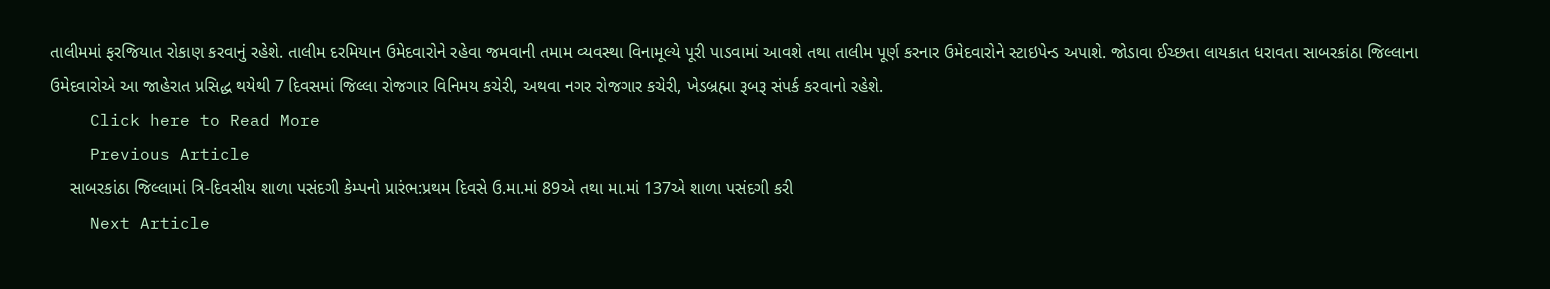તાલીમમાં ફરજિયાત રોકાણ કરવાનું રહેશે. તાલીમ દરમિયાન ઉમેદવારોને રહેવા જમવાની તમામ વ્યવસ્થા વિનામૂલ્યે પૂરી પાડવામાં આવશે તથા તાલીમ પૂર્ણ કરનાર ઉમેદવારોને સ્ટાઇપેન્ડ અપાશે. જોડાવા ઈચ્છતા લાયકાત ધરાવતા સાબરકાંઠા જિલ્લાના ઉમેદવારોએ આ જાહેરાત પ્રસિદ્ધ થયેથી 7 દિવસમાં જિલ્લા રોજગાર વિનિમય કચેરી, અથવા નગર રોજગાર કચેરી, ખેડબ્રહ્મા રૂબરૂ સંપર્ક કરવાનો રહેશે.
    Click here to Read More
    Previous Article
    સાબરકાંઠા જિલ્લામાં ત્રિ-દિવસીય શાળા પસંદગી કેમ્પનો પ્રારંભ:પ્રથમ દિવસે ઉ.મા.માં 89એ તથા મા.માં 137એ શાળા પસંદગી કરી
    Next Article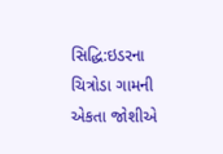સિદ્ધિ:ઇડરના ચિત્રોડા ગામની એકતા જોશીએ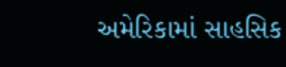અમેરિકામાં સાહસિક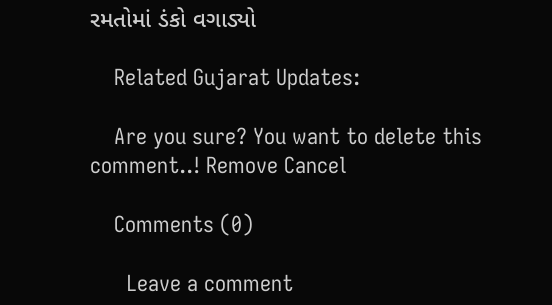રમતોમાં ડંકો વગાડ્યો

    Related Gujarat Updates:

    Are you sure? You want to delete this comment..! Remove Cancel

    Comments (0)

      Leave a comment